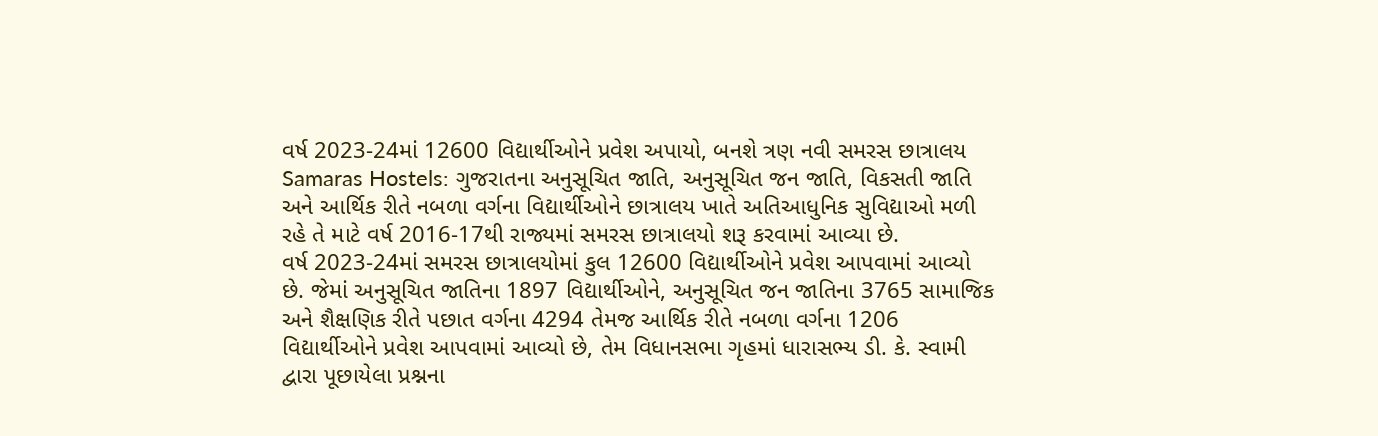વર્ષ 2023-24માં 12600 વિદ્યાર્થીઓને પ્રવેશ અપાયો, બનશે ત્રણ નવી સમરસ છાત્રાલય
Samaras Hostels: ગુજરાતના અનુસૂચિત જાતિ, અનુસૂચિત જન જાતિ, વિકસતી જાતિ અને આર્થિક રીતે નબળા વર્ગના વિદ્યાર્થીઓને છાત્રાલય ખાતે અતિઆધુનિક સુવિદ્યાઓ મળી રહે તે માટે વર્ષ 2016-17થી રાજ્યમાં સમરસ છાત્રાલયો શરૂ કરવામાં આવ્યા છે.
વર્ષ 2023-24માં સમરસ છાત્રાલયોમાં કુલ 12600 વિદ્યાર્થીઓને પ્રવેશ આપવામાં આવ્યો છે. જેમાં અનુસૂચિત જાતિના 1897 વિદ્યાર્થીઓને, અનુસૂચિત જન જાતિના 3765 સામાજિક અને શૈક્ષણિક રીતે પછાત વર્ગના 4294 તેમજ આર્થિક રીતે નબળા વર્ગના 1206 વિદ્યાર્થીઓને પ્રવેશ આપવામાં આવ્યો છે, તેમ વિધાનસભા ગૃહમાં ધારાસભ્ય ડી. કે. સ્વામી દ્વારા પૂછાયેલા પ્રશ્નના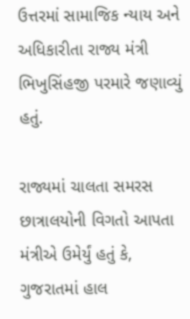ઉત્તરમાં સામાજિક ન્યાય અને અધિકારીતા રાજ્ય મંત્રી ભિખુસિંહજી પરમારે જણાવ્યું હતું.

રાજ્યમાં ચાલતા સમરસ છાત્રાલયોની વિગતો આપતા મંત્રીએ ઉમેર્યું હતું કે, ગુજરાતમાં હાલ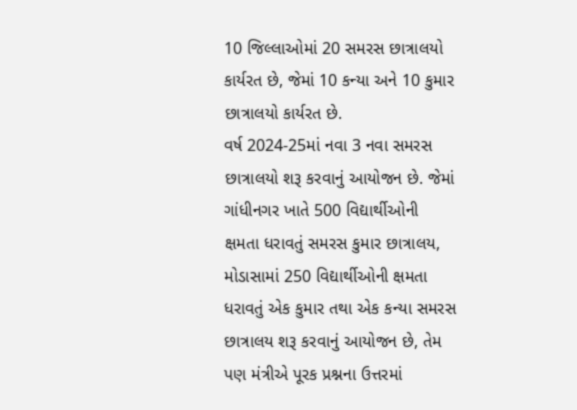10 જિલ્લાઓમાં 20 સમરસ છાત્રાલયો
કાર્યરત છે, જેમાં 10 કન્યા અને 10 કુમાર છાત્રાલયો કાર્યરત છે.
વર્ષ 2024-25માં નવા 3 નવા સમરસ છાત્રાલયો શરૂ કરવાનું આયોજન છે. જેમાં ગાંધીનગર ખાતે 500 વિદ્યાર્થીઓની ક્ષમતા ધરાવતું સમરસ કુમાર છાત્રાલય, મોડાસામાં 250 વિદ્યાર્થીઓની ક્ષમતા ધરાવતું એક કુમાર તથા એક કન્યા સમરસ છાત્રાલય શરૂ કરવાનું આયોજન છે, તેમ પણ મંત્રીએ પૂરક પ્રશ્નના ઉત્તરમાં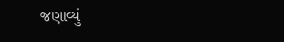જણાવ્યું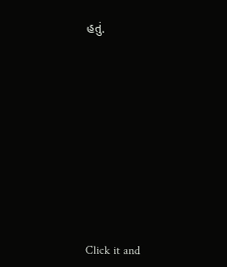હતું.












Click it and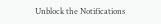Unblock the Notifications